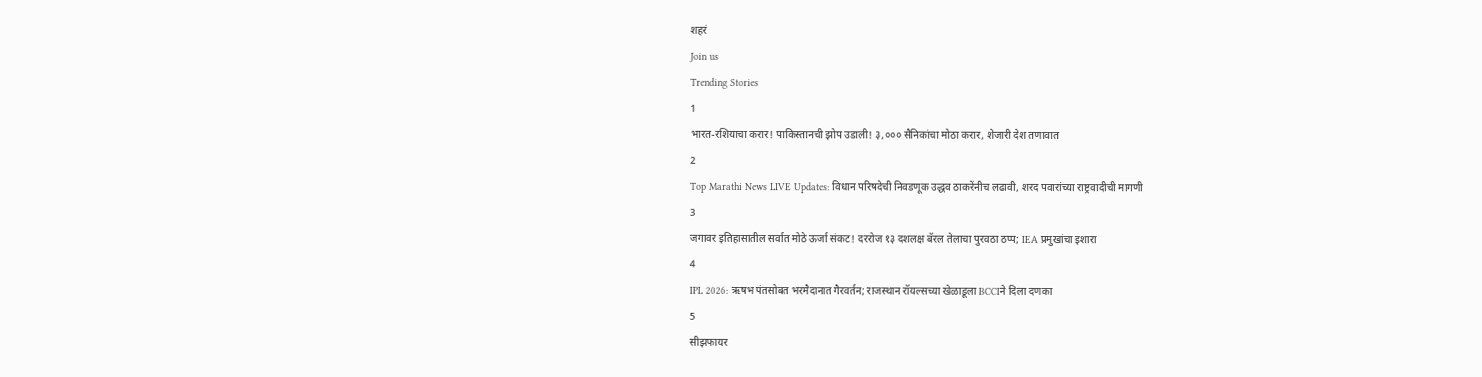शहरं
Join us
Trending Stories
1
भारत-रशियाचा करार! पाकिस्तानची झोप उडाली! ३,००० सैनिकांचा मोठा करार, शेजारी देश तणावात
2
Top Marathi News LIVE Updates: विधान परिषदेची निवडणूक उद्धव ठाकरेंनीच लढावी, शरद पवारांच्या राष्ट्रवादीची मागणी
3
जगावर इतिहासातील सर्वात मोठे ऊर्जा संकट! दररोज १३ दशलक्ष बॅरल तेलाचा पुरवठा ठप्प; IEA प्रमुखांचा इशारा
4
IPL 2026: ऋषभ पंतसोबत भरमैदानात गैरवर्तन; राजस्थान रॉयल्सच्या खेळाडूला BCCIने दिला दणका
5
सीझफायर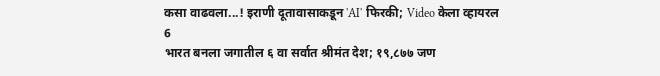कसा वाढवला...! इराणी दूतावासाकडून 'AI' फिरकी; Video केला व्हायरल
6
भारत बनला जगातील ६ वा सर्वात श्रीमंत देश; १९,८७७ जण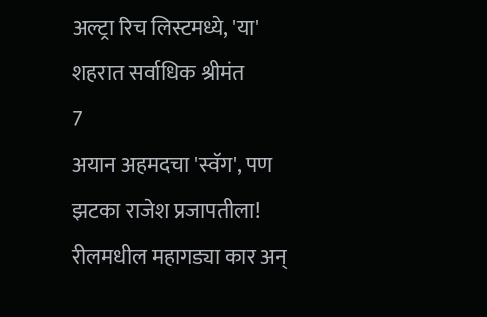अल्ट्रा रिच लिस्टमध्ये, 'या' शहरात सर्वाधिक श्रीमंत
7
अयान अहमदचा 'स्वॅग', पण झटका राजेश प्रजापतीला! रीलमधील महागड्या कार अन्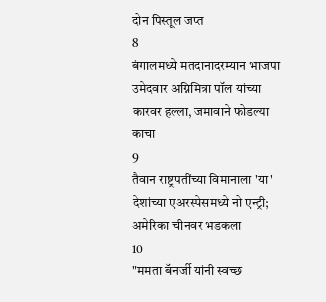दोन पिस्तूल जप्त
8
बंगालमध्ये मतदानादरम्यान भाजपा उमेदवार अग्निमित्रा पॉल यांच्या कारवर हल्ला, जमावाने फोडल्या काचा
9
तैवान राष्ट्रपतींच्या विमानाला 'या' देशांच्या एअरस्पेसमध्ये नो एन्ट्री; अमेरिका चीनवर भडकला
10
"ममता बॅनर्जी यांनी स्वच्छ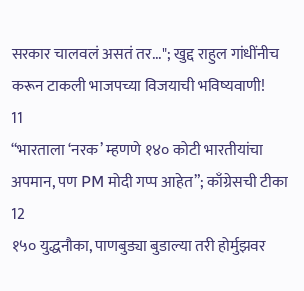सरकार चालवलं असतं तर..."; खुद्द राहुल गांधींनीच  करून टाकली भाजपच्या विजयाची भविष्यवाणी!
11
“भारताला ‘नरक’ म्हणणे १४० कोटी भारतीयांचा अपमान, पण PM मोदी गप्प आहेत”; काँग्रेसची टीका
12
१५० युद्धनौका, पाणबुड्या बुडाल्या तरी होर्मुझवर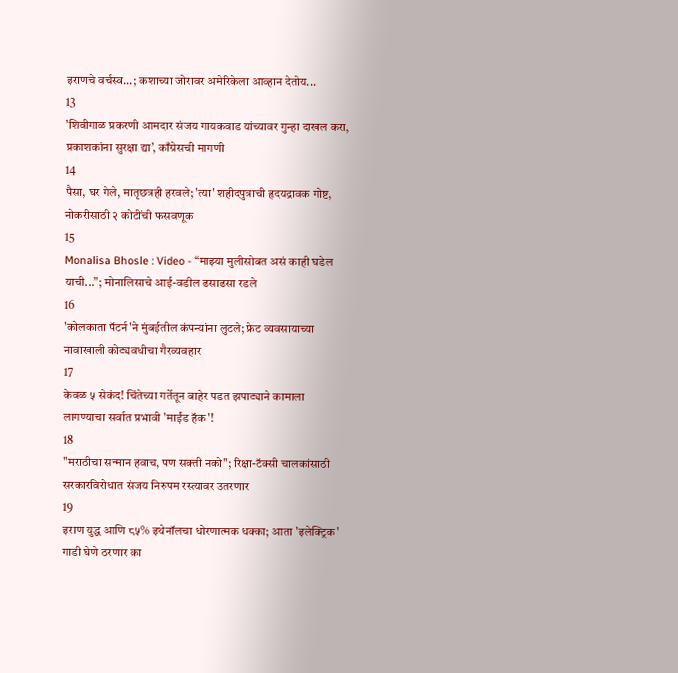इराणचे वर्चस्व...; कशाच्या जोरावर अमेरिकेला आव्हान देतोय...
13
’शिवीगाळ प्रकरणी आमदार संजय गायकवाड यांच्यावर गुन्हा दाखल करा,  प्रकाशकांना सुरक्षा द्या’, काँग्रेसची मागणी
14
पैसा, घर गेले, मातृछत्रही हरवले; 'त्या' शहीदपुत्राची हृदयद्रावक गोष्ट, नोकरीसाठी २ कोटींची फसवणूक
15
Monalisa Bhosle : Video - “माझ्या मुलीसोबत असं काही घडेल याची...”; मोनालिसाचे आई-वडील ढसाढसा रडले
16
'कोलकाता पॅटर्न'ने मुंबईतील कंपन्यांना लुटले; फ्रेट व्यवसायाच्या नावाखाली कोट्यवधीचा गैरव्यवहार
17
केवळ ५ सेकंद! चिंतेच्या गर्तेतून बाहेर पडत झपाट्याने कामाला लागण्याचा सर्वात प्रभावी 'माईंड हॅक'!
18
"मराठीचा सन्मान हवाच, पण सक्ती नको"; रिक्षा-टॅक्सी चालकांसाठी सरकारविरोधात संजय निरुपम रस्त्यावर उतरणार
19
इराण युद्ध आणि ८५% इथेनॉलचा धोरणात्मक धक्का; आता 'इलेक्ट्रिक' गाडी घेणे ठरणार का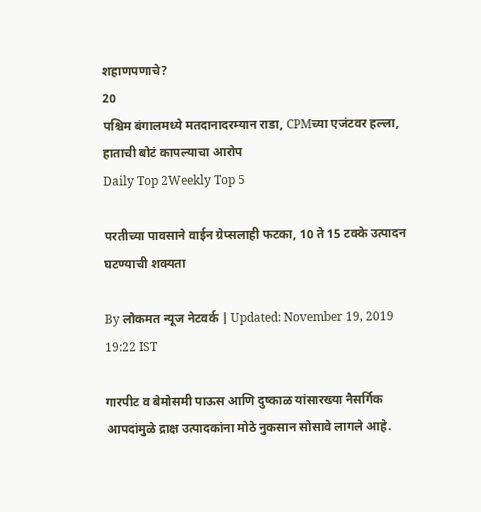शहाणपणाचे?
20
पश्चिम बंगालमध्ये मतदानादरम्यान राडा, CPMच्या एजंटवर हल्ला, हाताची बोटं कापल्याचा आरोप
Daily Top 2Weekly Top 5

परतीच्या पावसाने वाईन ग्रेप्सलाही फटका, 10 ते 15 टक्के उत्पादन घटण्याची शक्यता

By लोकमत न्यूज नेटवर्क | Updated: November 19, 2019 19:22 IST

गारपीट व बेमोसमी पाऊस आणि दुष्काळ यांसारख्या नैसर्गिक आपदांमुळे द्राक्ष उत्पादकांना मोठे नुकसान सोसावे लागले आहे.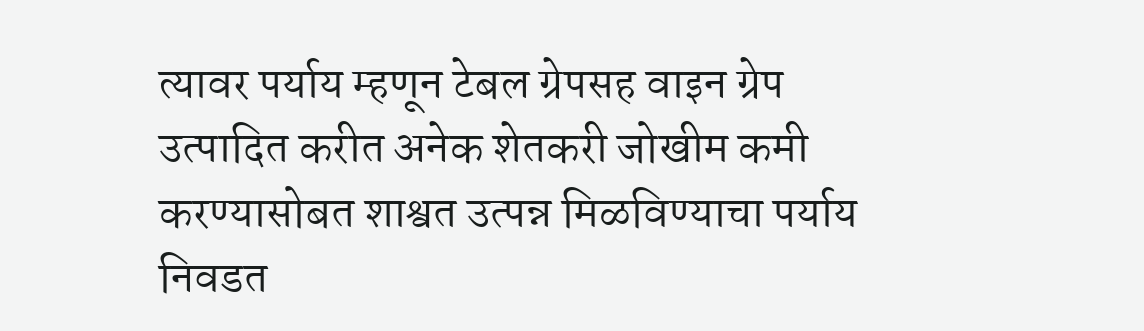त्यावर पर्याय म्हणून टेबल ग्रेपसह वाइन ग्रेप उत्पादित करीत अनेक शेतकरी जोखीम कमी करण्यासोबत शाश्वत उत्पन्न मिळविण्याचा पर्याय निवडत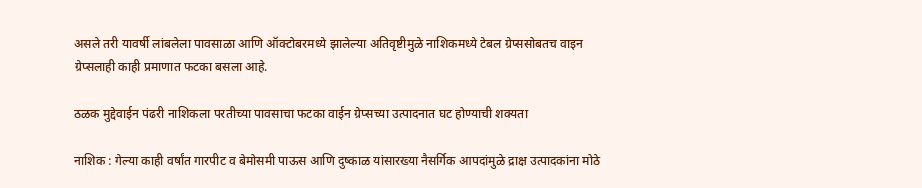असले तरी यावर्षी लांबलेला पावसाळा आणि ऑक्टोबरमध्ये झालेल्या अतिवृष्टीमुळे नाशिकमध्ये टेबल ग्रेप्ससोबतच वाइन ग्रेप्सलाही काही प्रमाणात फटका बसला आहे.

ठळक मुद्देवाईन पंढरी नाशिकला परतीच्या पावसाचा फटका वाईन ग्रेप्सच्या उत्पादनात घट होण्याची शक्यता

नाशिक : गेल्या काही वर्षांत गारपीट व बेमोसमी पाऊस आणि दुष्काळ यांसारख्या नैसर्गिक आपदांमुळे द्राक्ष उत्पादकांना मोठे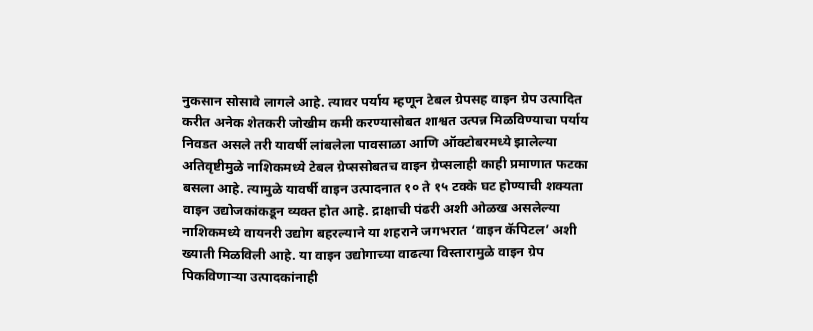नुकसान सोसावे लागले आहे. त्यावर पर्याय म्हणून टेबल ग्रेपसह वाइन ग्रेप उत्पादित करीत अनेक शेतकरी जोखीम कमी करण्यासोबत शाश्वत उत्पन्न मिळविण्याचा पर्याय निवडत असले तरी यावर्षी लांबलेला पावसाळा आणि ऑक्टोबरमध्ये झालेल्या अतिवृष्टीमुळे नाशिकमध्ये टेबल ग्रेप्ससोबतच वाइन ग्रेप्सलाही काही प्रमाणात फटका बसला आहे. त्यामुळे यावर्षी वाइन उत्पादनात १० ते १५ टक्के घट होण्याची शक्यता वाइन उद्योजकांकडून व्यक्त होत आहे. द्राक्षाची पंढरी अशी ओळख असलेल्या नाशिकमध्ये वायनरी उद्योग बहरल्याने या शहराने जगभरात ‘वाइन कॅपिटल’ अशी ख्याती मिळविली आहे. या वाइन उद्योगाच्या वाढत्या विस्तारामुळे वाइन ग्रेप पिकविणाऱ्या उत्पादकांनाही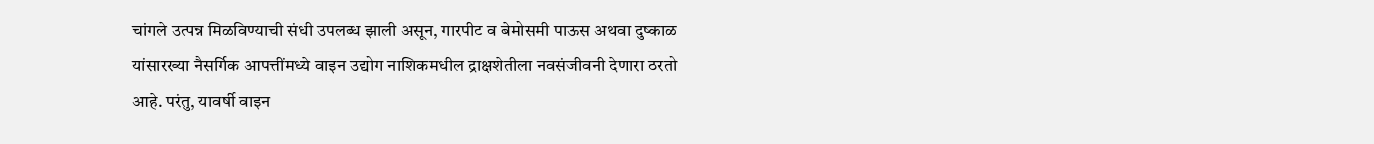चांगले उत्पन्न मिळविण्याची संधी उपलब्ध झाली असून, गारपीट व बेमोसमी पाऊस अथवा दुष्काळ यांसारख्या नैसर्गिक आपत्तींमध्ये वाइन उद्योग नाशिकमधील द्राक्षशेतीला नवसंजीवनी देणारा ठरतो आहे. परंतु, यावर्षी वाइन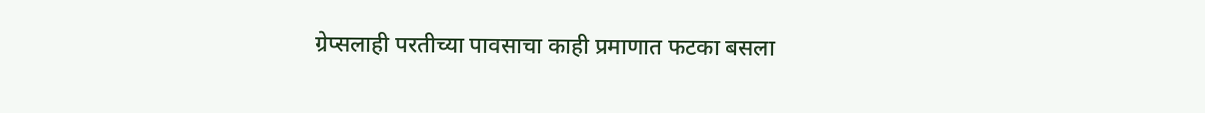ग्रेप्सलाही परतीच्या पावसाचा काही प्रमाणात फटका बसला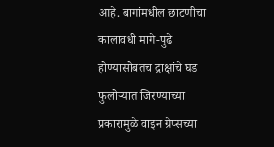आहे. बागांमधील छाटणीचा कालावधी मागे-पुढे होण्यासोबतच द्राक्षांचे घड फुलोऱ्यात जिरण्याच्या प्रकारामुळे वाइन ग्रेप्सच्या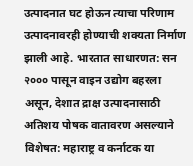उत्पादनात घट होऊन त्याचा परिणाम उत्पादनावरही होण्याची शक्यता निर्माण झाली आहे. भारतात साधारणत: सन २००० पासून वाइन उद्योग बहरला असून, देशात द्राक्ष उत्पादनासाठी अतिशय पोषक वातावरण असल्याने विशेषत: महाराष्ट्र व कर्नाटक या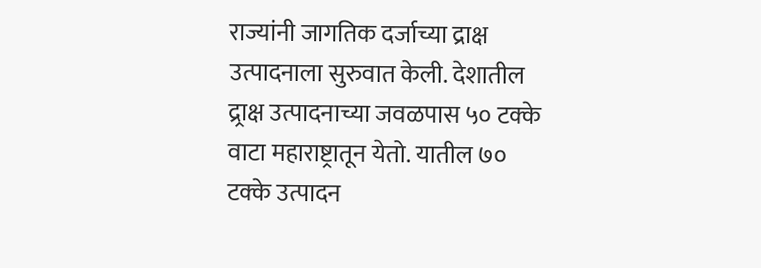राज्यांनी जागतिक दर्जाच्या द्राक्ष उत्पादनाला सुरुवात केली. देशातील द्र्राक्ष उत्पादनाच्या जवळपास ५० टक्के वाटा महाराष्ट्रातून येतो. यातील ७० टक्के उत्पादन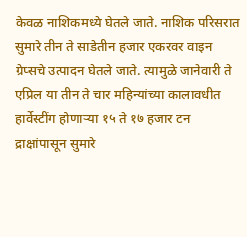केवळ नाशिकमध्ये घेतले जाते. नाशिक परिसरात सुमारे तीन ते साडेतीन हजार एकरवर वाइन ग्रेप्सचे उत्पादन घेतले जाते. त्यामुळे जानेवारी ते एप्रिल या तीन ते चार महिन्यांच्या कालावधीत हार्वेस्टींग होणाऱ्या १५ ते १७ हजार टन द्राक्षांपासून सुमारे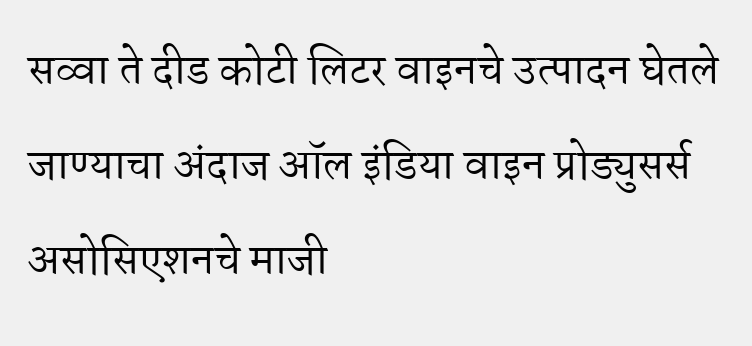सव्वा ते दीड कोटी लिटर वाइनचे उत्पादन घेतले जाण्याचा अंदाज ऑल इंडिया वाइन प्रोड्युसर्स असोसिएशनचे माजी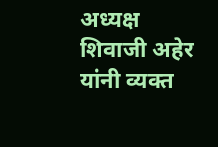अध्यक्ष शिवाजी अहेर यांनी व्यक्त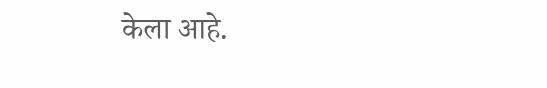केला आहे.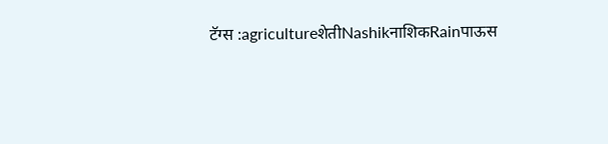टॅग्स :agricultureशेतीNashikनाशिकRainपाऊस